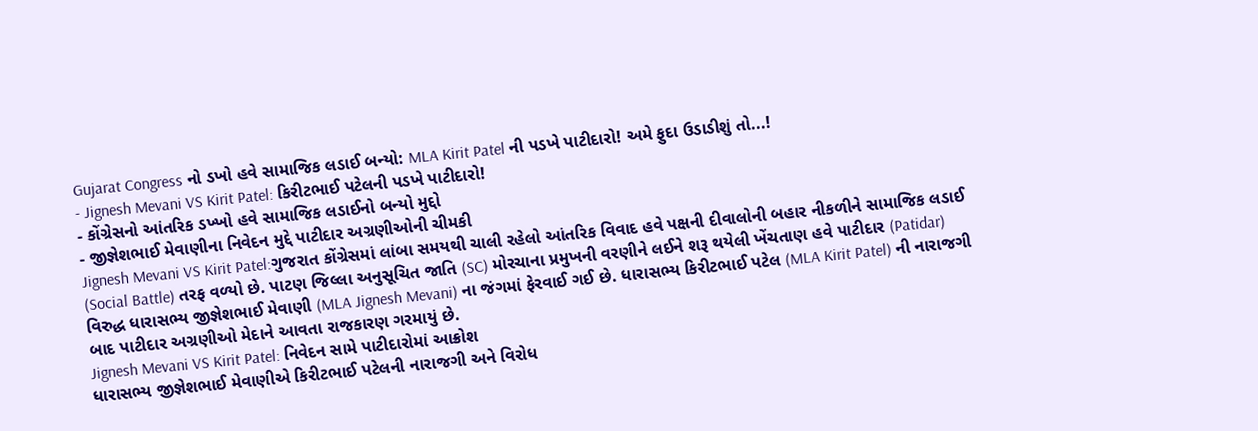Gujarat Congress નો ડખો હવે સામાજિક લડાઈ બન્યો: MLA Kirit Patel ની પડખે પાટીદારો! અમે ફુદા ઉડાડીશું તો...!
- Jignesh Mevani VS Kirit Patel: કિરીટભાઈ પટેલની પડખે પાટીદારો!
- કોંગ્રેસનો આંતરિક ડખ્ખો હવે સામાજિક લડાઈનો બન્યો મુદ્દો
- જીજ્ઞેશભાઈ મેવાણીના નિવેદન મુદ્દે પાટીદાર અગ્રણીઓની ચીમકી
Jignesh Mevani VS Kirit Patel:ગુજરાત કોંગ્રેસમાં લાંબા સમયથી ચાલી રહેલો આંતરિક વિવાદ હવે પક્ષની દીવાલોની બહાર નીકળીને સામાજિક લડાઈ (Social Battle) તરફ વળ્યો છે. પાટણ જિલ્લા અનુસૂચિત જાતિ (SC) મોરચાના પ્રમુખની વરણીને લઈને શરૂ થયેલી ખેંચતાણ હવે પાટીદાર (Patidar) વિરુદ્ધ ધારાસભ્ય જીજ્ઞેશભાઈ મેવાણી (MLA Jignesh Mevani) ના જંગમાં ફેરવાઈ ગઈ છે. ધારાસભ્ય કિરીટભાઈ પટેલ (MLA Kirit Patel) ની નારાજગી બાદ પાટીદાર અગ્રણીઓ મેદાને આવતા રાજકારણ ગરમાયું છે.
Jignesh Mevani VS Kirit Patel: નિવેદન સામે પાટીદારોમાં આક્રોશ
ધારાસભ્ય જીજ્ઞેશભાઈ મેવાણીએ કિરીટભાઈ પટેલની નારાજગી અને વિરોધ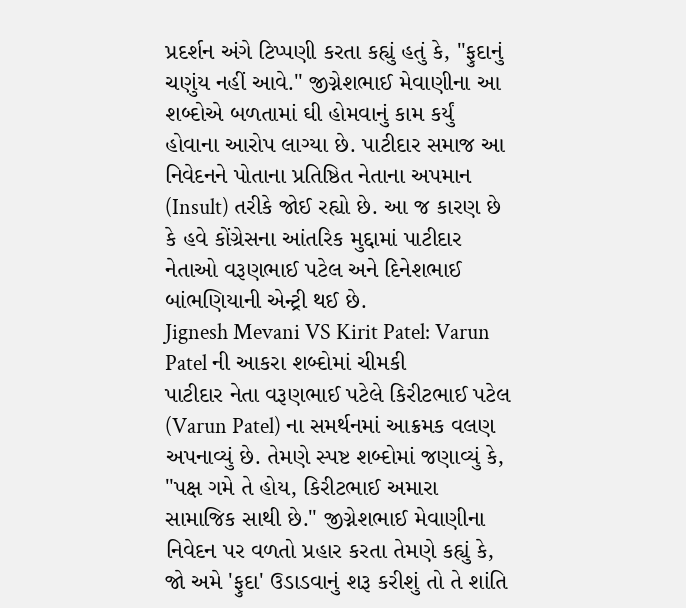પ્રદર્શન અંગે ટિપ્પણી કરતા કહ્યું હતું કે, "ફુદાનું ચણુંય નહીં આવે." જીગ્નેશભાઈ મેવાણીના આ શબ્દોએ બળતામાં ઘી હોમવાનું કામ કર્યું હોવાના આરોપ લાગ્યા છે. પાટીદાર સમાજ આ નિવેદનને પોતાના પ્રતિષ્ઠિત નેતાના અપમાન (Insult) તરીકે જોઈ રહ્યો છે. આ જ કારણ છે કે હવે કોંગ્રેસના આંતરિક મુદ્દામાં પાટીદાર નેતાઓ વરૂણભાઈ પટેલ અને દિનેશભાઈ બાંભણિયાની એન્ટ્રી થઈ છે.
Jignesh Mevani VS Kirit Patel: Varun Patel ની આકરા શબ્દોમાં ચીમકી
પાટીદાર નેતા વરૂણભાઈ પટેલે કિરીટભાઈ પટેલ (Varun Patel) ના સમર્થનમાં આક્રમક વલણ અપનાવ્યું છે. તેમણે સ્પષ્ટ શબ્દોમાં જણાવ્યું કે, "પક્ષ ગમે તે હોય, કિરીટભાઈ અમારા સામાજિક સાથી છે." જીગ્નેશભાઈ મેવાણીના નિવેદન પર વળતો પ્રહાર કરતા તેમણે કહ્યું કે, જો અમે 'ફુદા' ઉડાડવાનું શરૂ કરીશું તો તે શાંતિ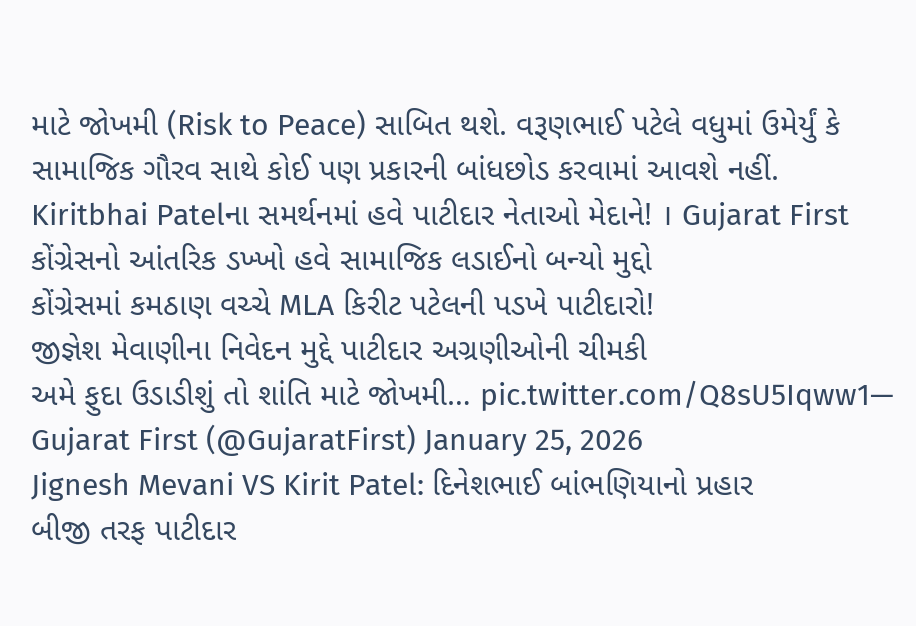માટે જોખમી (Risk to Peace) સાબિત થશે. વરૂણભાઈ પટેલે વધુમાં ઉમેર્યું કે સામાજિક ગૌરવ સાથે કોઈ પણ પ્રકારની બાંધછોડ કરવામાં આવશે નહીં.
Kiritbhai Patelના સમર્થનમાં હવે પાટીદાર નેતાઓ મેદાને! । Gujarat First
કોંગ્રેસનો આંતરિક ડખ્ખો હવે સામાજિક લડાઈનો બન્યો મુદ્દો
કોંગ્રેસમાં કમઠાણ વચ્ચે MLA કિરીટ પટેલની પડખે પાટીદારો!
જીજ્ઞેશ મેવાણીના નિવેદન મુદ્દે પાટીદાર અગ્રણીઓની ચીમકી
અમે ફુદા ઉડાડીશું તો શાંતિ માટે જોખમી… pic.twitter.com/Q8sU5Iqww1— Gujarat First (@GujaratFirst) January 25, 2026
Jignesh Mevani VS Kirit Patel: દિનેશભાઈ બાંભણિયાનો પ્રહાર
બીજી તરફ પાટીદાર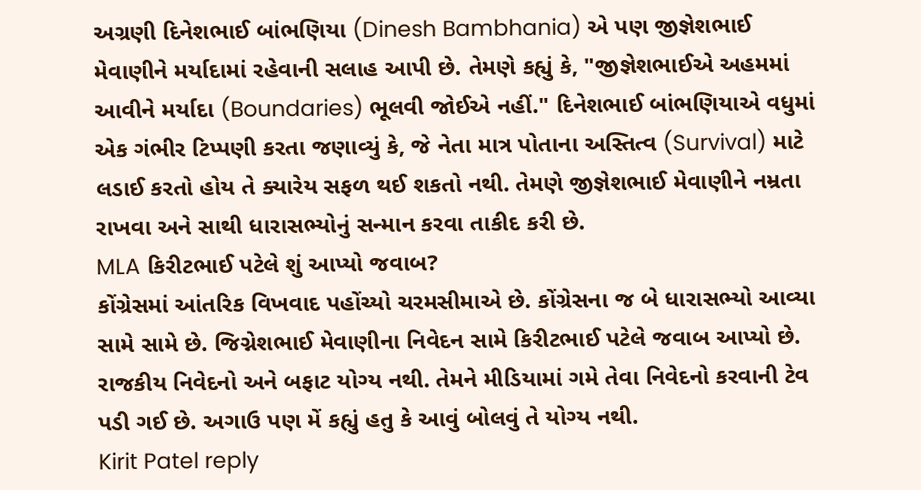અગ્રણી દિનેશભાઈ બાંભણિયા (Dinesh Bambhania) એ પણ જીજ્ઞેશભાઈ મેવાણીને મર્યાદામાં રહેવાની સલાહ આપી છે. તેમણે કહ્યું કે, "જીજ્ઞેશભાઈએ અહમમાં આવીને મર્યાદા (Boundaries) ભૂલવી જોઈએ નહીં." દિનેશભાઈ બાંભણિયાએ વધુમાં એક ગંભીર ટિપ્પણી કરતા જણાવ્યું કે, જે નેતા માત્ર પોતાના અસ્તિત્વ (Survival) માટે લડાઈ કરતો હોય તે ક્યારેય સફળ થઈ શકતો નથી. તેમણે જીજ્ઞેશભાઈ મેવાણીને નમ્રતા રાખવા અને સાથી ધારાસભ્યોનું સન્માન કરવા તાકીદ કરી છે.
MLA કિરીટભાઈ પટેલે શું આપ્યો જવાબ?
કોંગ્રેસમાં આંતરિક વિખવાદ પહોંચ્યો ચરમસીમાએ છે. કોંગ્રેસના જ બે ધારાસભ્યો આવ્યા સામે સામે છે. જિગ્નેશભાઈ મેવાણીના નિવેદન સામે કિરીટભાઈ પટેલે જવાબ આપ્યો છે. રાજકીય નિવેદનો અને બફાટ યોગ્ય નથી. તેમને મીડિયામાં ગમે તેવા નિવેદનો કરવાની ટેવ પડી ગઈ છે. અગાઉ પણ મેં કહ્યું હતુ કે આવું બોલવું તે યોગ્ય નથી.
Kirit Patel reply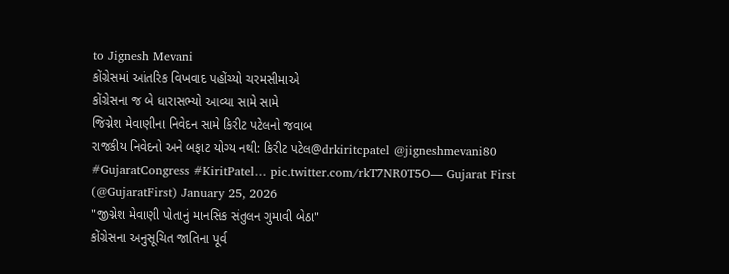to Jignesh Mevani
કોંગ્રેસમાં આંતરિક વિખવાદ પહોંચ્યો ચરમસીમાએ
કોંગ્રેસના જ બે ધારાસભ્યો આવ્યા સામે સામે
જિગ્નેશ મેવાણીના નિવેદન સામે કિરીટ પટેલનો જવાબ
રાજકીય નિવેદનો અને બફાટ યોગ્ય નથી: કિરીટ પટેલ@drkiritcpatel @jigneshmevani80 #GujaratCongress #KiritPatel… pic.twitter.com/rkT7NR0T5O— Gujarat First (@GujaratFirst) January 25, 2026
"જીગ્નેશ મેવાણી પોતાનું માનસિક સંતુલન ગુમાવી બેઠા"
કોંગ્રેસના અનુસૂચિત જાતિના પૂર્વ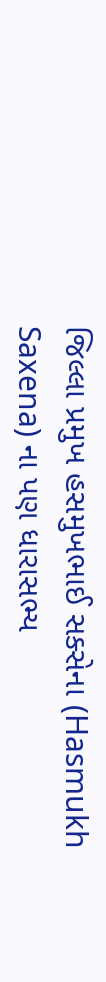જિલ્લા પ્રમુખ હસમુખભાઈ સક્સેના (Hasmukh Saxena) ના પણ ધારાસભ્ય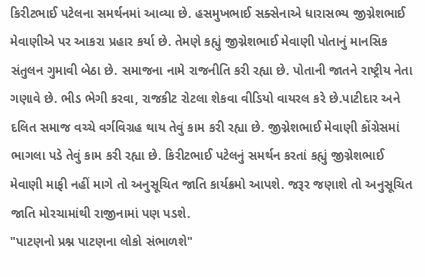કિરીટભાઈ પટેલના સમર્થનમાં આવ્યા છે. હસમુખભાઈ સક્સેનાએ ધારાસભ્ય જીગ્નેશભાઈ મેવાણીએ પર આકરા પ્રહાર કર્યા છે. તેમણે કહ્યું જીગ્નેશભાઈ મેવાણી પોતાનું માનસિક સંતુલન ગુમાવી બેઠા છે. સમાજના નામે રાજનીતિ કરી રહ્યા છે. પોતાની જાતને રાષ્ટ્રીય નેતા ગણાવે છે. ભીડ ભેગી કરવા, રાજકીટ રોટલા શેકવા વીડિયો વાયરલ કરે છે.પાટીદાર અને દલિત સમાજ વચ્ચે વર્ગવિગ્રહ થાય તેવું કામ કરી રહ્યા છે. જીગ્નેશભાઈ મેવાણી કોંગ્રેસમાં ભાગલા પડે તેવું કામ કરી રહ્યા છે. કિરીટભાઈ પટેલનું સમર્થન કરતાં કહ્યું જીગ્નેશભાઈ મેવાણી માફી નહીં માગે તો અનુસૂચિત જાતિ કાર્યક્રમો આપશે. જરૂર જણાશે તો અનુસૂચિત જાતિ મોરચામાંથી રાજીનામાં પણ પડશે.
"પાટણનો પ્રશ્ન પાટણના લોકો સંભાળશે"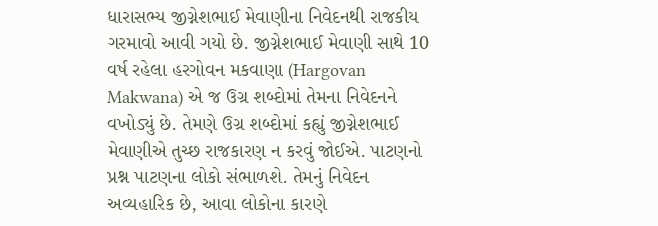ધારાસભ્ય જીગ્નેશભાઈ મેવાણીના નિવેદનથી રાજકીય ગરમાવો આવી ગયો છે. જીગ્નેશભાઈ મેવાણી સાથે 10 વર્ષ રહેલા હરગોવન મકવાણા (Hargovan Makwana) એ જ ઉગ્ર શબ્દોમાં તેમના નિવેદનને વખોડ્યું છે. તેમણે ઉગ્ર શબ્દોમાં કહ્યું જીગ્નેશભાઈ મેવાણીએ તુચ્છ રાજકારણ ન કરવું જોઈએ. પાટણનો પ્રશ્ન પાટણના લોકો સંભાળશે. તેમનું નિવેદન અવ્યહારિક છે, આવા લોકોના કારણે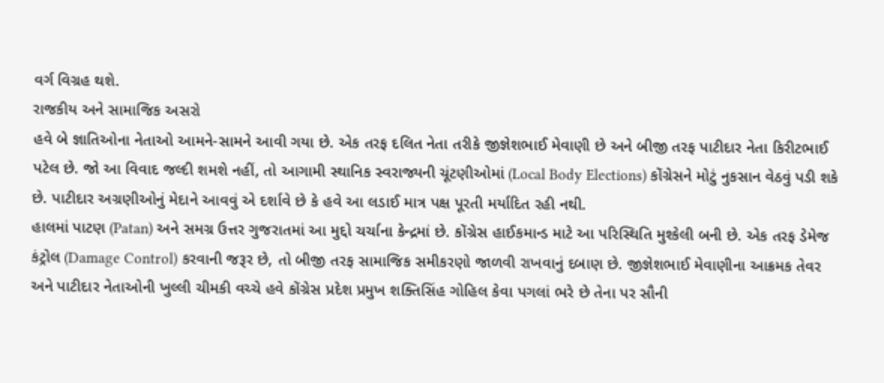વર્ગ વિગ્રહ થશે.
રાજકીય અને સામાજિક અસરો
હવે બે જ્ઞાતિઓના નેતાઓ આમને-સામને આવી ગયા છે. એક તરફ દલિત નેતા તરીકે જીજ્ઞેશભાઈ મેવાણી છે અને બીજી તરફ પાટીદાર નેતા કિરીટભાઈ પટેલ છે. જો આ વિવાદ જલ્દી શમશે નહીં, તો આગામી સ્થાનિક સ્વરાજ્યની ચૂંટણીઓમાં (Local Body Elections) કોંગ્રેસને મોટું નુકસાન વેઠવું પડી શકે છે. પાટીદાર અગ્રણીઓનું મેદાને આવવું એ દર્શાવે છે કે હવે આ લડાઈ માત્ર પક્ષ પૂરતી મર્યાદિત રહી નથી.
હાલમાં પાટણ (Patan) અને સમગ્ર ઉત્તર ગુજરાતમાં આ મુદ્દો ચર્ચાના કેન્દ્રમાં છે. કોંગ્રેસ હાઈકમાન્ડ માટે આ પરિસ્થિતિ મુશ્કેલી બની છે. એક તરફ ડેમેજ કંટ્રોલ (Damage Control) કરવાની જરૂર છે, તો બીજી તરફ સામાજિક સમીકરણો જાળવી રાખવાનું દબાણ છે. જીજ્ઞેશભાઈ મેવાણીના આક્રમક તેવર અને પાટીદાર નેતાઓની ખુલ્લી ચીમકી વચ્ચે હવે કોંગ્રેસ પ્રદેશ પ્રમુખ શક્તિસિંહ ગોહિલ કેવા પગલાં ભરે છે તેના પર સૌની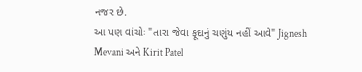નજર છે.
આ પણ વાંચોઃ "તારા જેવા ફૂદાનું ચણુંય નહીં આવે" Jignesh Mevani અને Kirit Patel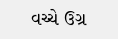વચ્ચે ઉગ્ર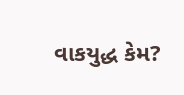વાકયુદ્ધ કેમ?